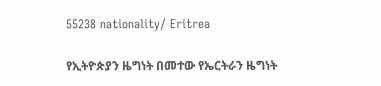55238 nationality/ Eritrea

የኢትዮጵያን ዜግነት በመተው የኤርትራን ዜግነት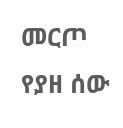መርጦ የያዘ ሰው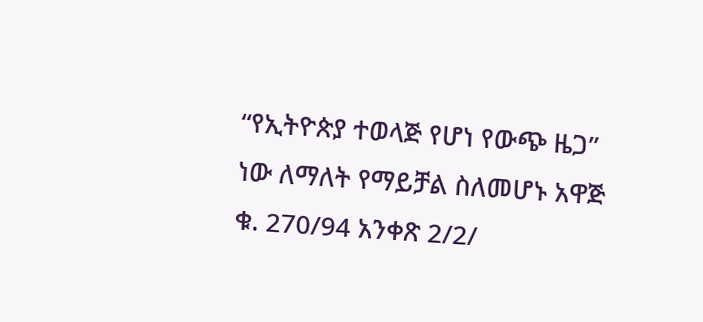“የኢትዮጵያ ተወላጅ የሆነ የውጭ ዜጋ” ነው ለማለት የማይቻል ስለመሆኑ አዋጅ ቁ. 270/94 አንቀጽ 2/2/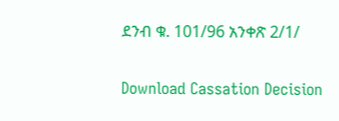ደንብ ቁ. 101/96 አንቀጽ 2/1/

Download Cassation Decision